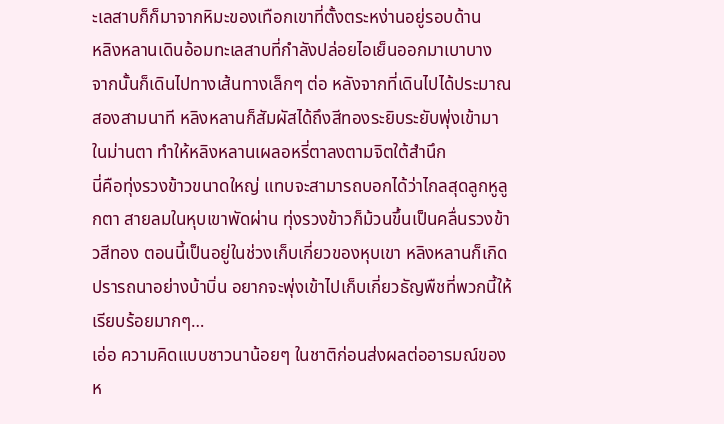ะเลสาบก็ก็มาจากหิมะของเทือกเขาที่ตั้งตระหง่านอยู่รอบด้าน
หลิงหลานเดินอ้อมทะเลสาบที่กำลังปล่อยไอเย็นออกมาเบาบาง จากนั้นก็เดินไปทางเส้นทางเล็กๆ ต่อ หลังจากที่เดินไปได้ประมาณสองสามนาที หลิงหลานก็สัมผัสได้ถึงสีทองระยิบระยับพุ่งเข้ามาในม่านตา ทำให้หลิงหลานเผลอหรี่ตาลงตามจิตใต้สำนึก
นี่คือทุ่งรวงข้าวขนาดใหญ่ แทบจะสามารถบอกได้ว่าไกลสุดลูกหูลูกตา สายลมในหุบเขาพัดผ่าน ทุ่งรวงข้าวก็ม้วนขึ้นเป็นคลื่นรวงข้าวสีทอง ตอนนี้เป็นอยู่ในช่วงเก็บเกี่ยวของหุบเขา หลิงหลานก็เกิดปรารถนาอย่างบ้าบิ่น อยากจะพุ่งเข้าไปเก็บเกี่ยวธัญพืชที่พวกนี้ให้เรียบร้อยมากๆ…
เอ่อ ความคิดแบบชาวนาน้อยๆ ในชาติก่อนส่งผลต่ออารมณ์ของห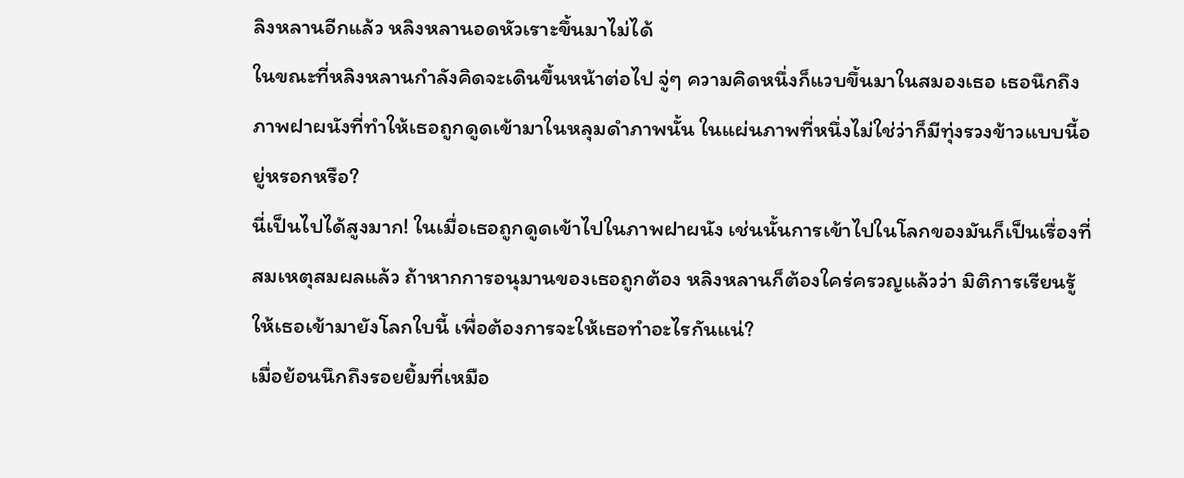ลิงหลานอีกแล้ว หลิงหลานอดหัวเราะขึ้นมาไม่ได้
ในขณะที่หลิงหลานกำลังคิดจะเดินขึ้นหน้าต่อไป จู่ๆ ความคิดหนึ่งก็แวบขึ้นมาในสมองเธอ เธอนึกถึงภาพฝาผนังที่ทำให้เธอถูกดูดเข้ามาในหลุมดำภาพนั้น ในแผ่นภาพที่หนึ่งไม่ใช่ว่าก็มีทุ่งรวงข้าวแบบนี้อยู่หรอกหรือ?
นี่เป็นไปได้สูงมาก! ในเมื่อเธอถูกดูดเข้าไปในภาพฝาผนัง เช่นนั้นการเข้าไปในโลกของมันก็เป็นเรื่องที่สมเหตุสมผลแล้ว ถ้าหากการอนุมานของเธอถูกต้อง หลิงหลานก็ต้องใคร่ครวญแล้วว่า มิติการเรียนรู้ให้เธอเข้ามายังโลกใบนี้ เพื่อต้องการจะให้เธอทำอะไรกันแน่?
เมื่อย้อนนึกถึงรอยยิ้มที่เหมือ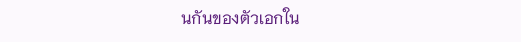นกันของตัวเอกใน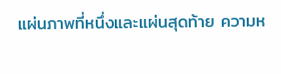แผ่นภาพที่หนึ่งและแผ่นสุดท้าย ความห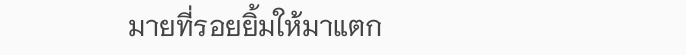มายที่รอยยิ้มให้มาแตก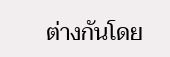ต่างกันโดย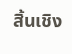สิ้นเชิง